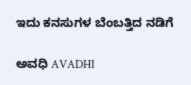ಇದು ಕನಸುಗಳ ಬೆಂಬತ್ತಿದ ನಡಿಗೆ‍

ಅವಧಿ AVADHI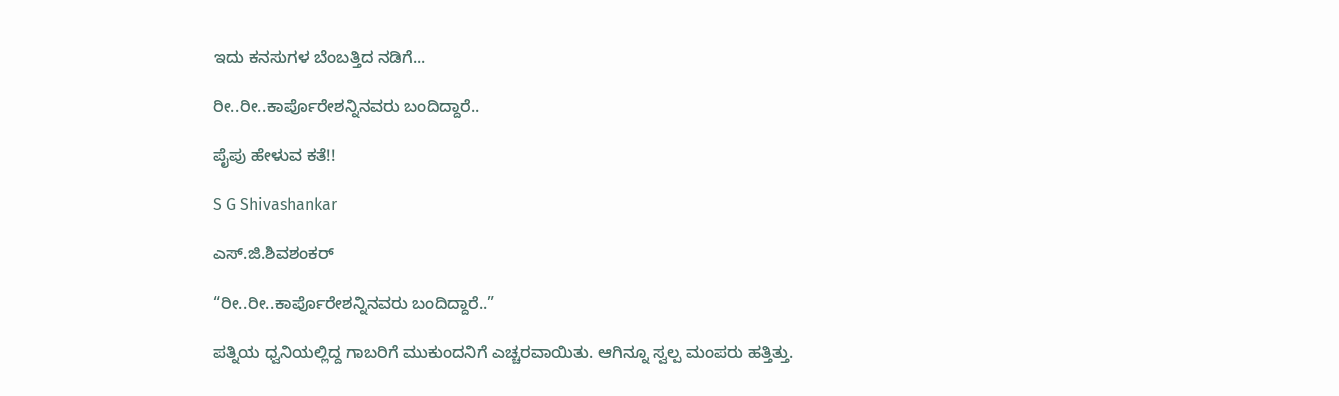ಇದು ಕನಸುಗಳ ಬೆಂಬತ್ತಿದ ನಡಿಗೆ...

ರೀ..ರೀ..ಕಾರ್ಪೊರೇಶನ್ನಿನವರು ಬಂದಿದ್ದಾರೆ..

ಪೈಪು ಹೇಳುವ ಕತೆ!!

S G Shivashankar

ಎಸ್.ಜಿ.ಶಿವಶಂಕರ್

“ರೀ..ರೀ..ಕಾರ್ಪೊರೇಶನ್ನಿನವರು ಬಂದಿದ್ದಾರೆ..”

ಪತ್ನಿಯ ಧ್ವನಿಯಲ್ಲಿದ್ದ ಗಾಬರಿಗೆ ಮುಕುಂದನಿಗೆ ಎಚ್ಚರವಾಯಿತು. ಆಗಿನ್ನೂ ಸ್ವಲ್ಪ ಮಂಪರು ಹತ್ತಿತ್ತು.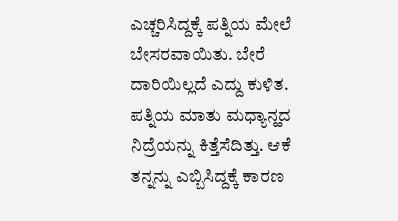ಎಚ್ಚರಿಸಿದ್ದಕ್ಕೆ ಪತ್ನಿಯ ಮೇಲೆ ಬೇಸರವಾಯಿತು. ಬೇರೆ ದಾರಿಯಿಲ್ಲದೆ ಎದ್ದು ಕುಳಿತ. ಪತ್ನಿಯ ಮಾತು ಮಧ್ಯಾನ್ಹದ ನಿದ್ರೆಯನ್ನು ಕಿತ್ತೆಸೆದಿತ್ತು. ಆಕೆ ತನ್ನನ್ನು ಎಬ್ಬಿಸಿದ್ದಕ್ಕೆ ಕಾರಣ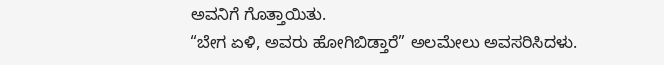ಅವನಿಗೆ ಗೊತ್ತಾಯಿತು.
“ಬೇಗ ಏಳಿ, ಅವರು ಹೋಗಿಬಿಡ್ತಾರೆ” ಅಲಮೇಲು ಅವಸರಿಸಿದಳು.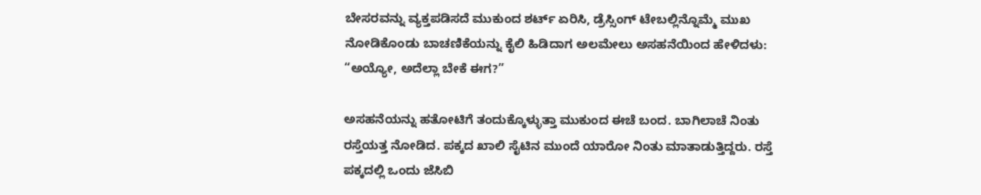ಬೇಸರವನ್ನು ವ್ಯಕ್ತಪಡಿಸದೆ ಮುಕುಂದ ಶರ್ಟ್ ಏರಿಸಿ, ಡ್ರೆಸ್ಸಿಂಗ್ ಟೇಬಲ್ಲಿನ್ನೊಮ್ಮೆ ಮುಖ ನೋಡಿಕೊಂಡು ಬಾಚಣಿಕೆಯನ್ನು ಕೈಲಿ ಹಿಡಿದಾಗ ಅಲಮೇಲು ಅಸಹನೆಯಿಂದ ಹೇಳಿದಳು:
“ಅಯ್ಯೋ, ಅದೆಲ್ಲಾ ಬೇಕೆ ಈಗ?”

ಅಸಹನೆಯನ್ನು ಹತೋಟಿಗೆ ತಂದುಕ್ಕೊಳ್ಳುತ್ತಾ ಮುಕುಂದ ಈಚೆ ಬಂದ. ಬಾಗಿಲಾಚೆ ನಿಂತು ರಸ್ತೆಯತ್ತ ನೋಡಿದ. ಪಕ್ಕದ ಖಾಲಿ ಸೈಟಿನ ಮುಂದೆ ಯಾರೋ ನಿಂತು ಮಾತಾಡುತ್ತಿದ್ದರು. ರಸ್ತೆ ಪಕ್ಕದಲ್ಲಿ ಒಂದು ಜೆಸಿಬಿ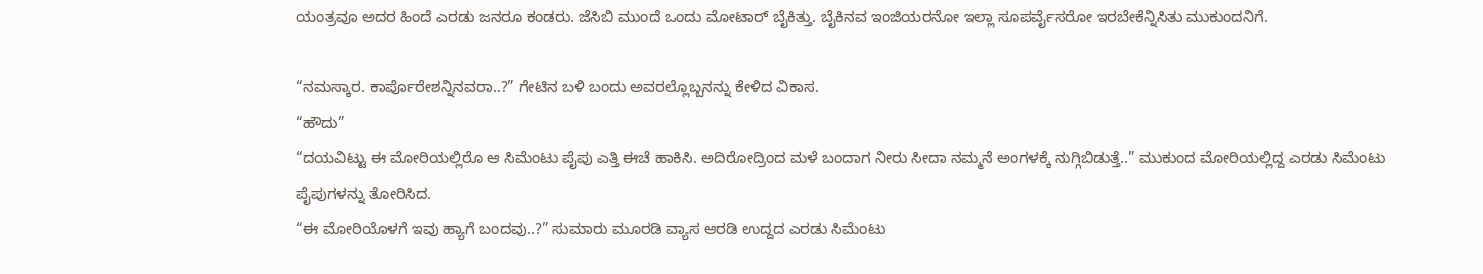ಯಂತ್ರವೂ ಅದರ ಹಿಂದೆ ಎರಡು ಜನರೂ ಕಂಡರು. ಜೆಸಿಬಿ ಮುಂದೆ ಒಂದು ಮೋಟಾರ್ ಬೈಕಿತ್ತು. ಬೈಕಿನವ ಇಂಜಿಯರನೋ ಇಲ್ಲಾ ಸೂಪರ್ವೈಸರೋ ಇರಬೇಕೆನ್ನಿಸಿತು ಮುಕುಂದನಿಗೆ.

“ನಮಸ್ಕಾರ. ಕಾರ್ಪೊರೇಶನ್ನಿನವರಾ..?” ಗೇಟಿನ ಬಳಿ ಬಂದು ಅವರಲ್ಲೊಬ್ಬನನ್ನು ಕೇಳಿದ ವಿಕಾಸ.
“ಹೌದು”
“ದಯವಿಟ್ಟು ಈ ಮೋರಿಯಲ್ಲಿರೊ ಆ ಸಿಮೆಂಟು ಪೈಪು ಎತ್ತಿ ಈಚೆ ಹಾಕಿಸಿ. ಅದಿರೋದ್ರಿಂದ ಮಳೆ ಬಂದಾಗ ನೀರು ಸೀದಾ ನಮ್ಮನೆ ಅಂಗಳಕ್ಕೆ ನುಗ್ಗಿಬಿಡುತ್ತೆ..” ಮುಕುಂದ ಮೋರಿಯಲ್ಲಿದ್ದ ಎರಡು ಸಿಮೆಂಟು ಪೈಪುಗಳನ್ನು ತೋರಿಸಿದ.
“ಈ ಮೋರಿಯೊಳಗೆ ಇವು ಹ್ಯಾಗೆ ಬಂದವು..?” ಸುಮಾರು ಮೂರಡಿ ವ್ಯಾಸ ಆರಡಿ ಉದ್ದದ ಎರಡು ಸಿಮೆಂಟು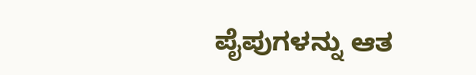ಪೈಪುಗಳನ್ನು ಆತ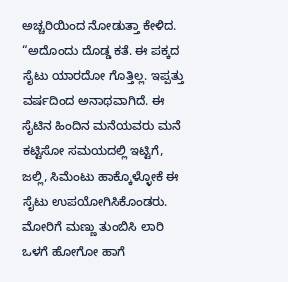ಅಚ್ಚರಿಯಿಂದ ನೋಡುತ್ತಾ ಕೇಳಿದ.
“ಅದೊಂದು ದೊಡ್ಡ ಕತೆ. ಈ ಪಕ್ಕದ ಸೈಟು ಯಾರದೋ ಗೊತ್ತಿಲ್ಲ. ಇಪ್ಪತ್ತು ವರ್ಷದಿಂದ ಅನಾಥವಾಗಿದೆ. ಈ ಸೈಟಿನ ಹಿಂದಿನ ಮನೆಯವರು ಮನೆ ಕಟ್ಟಿಸೋ ಸಮಯದಲ್ಲಿ ಇಟ್ಟಿಗೆ, ಜಲ್ಲಿ, ಸಿಮೆಂಟು ಹಾಕ್ಕೊಳ್ಳೋಕೆ ಈ ಸೈಟು ಉಪಯೋಗಿಸಿಕೊಂಡರು. ಮೋರಿಗೆ ಮಣ್ಣು ತುಂಬಿಸಿ ಲಾರಿ ಒಳಗೆ ಹೋಗೋ ಹಾಗೆ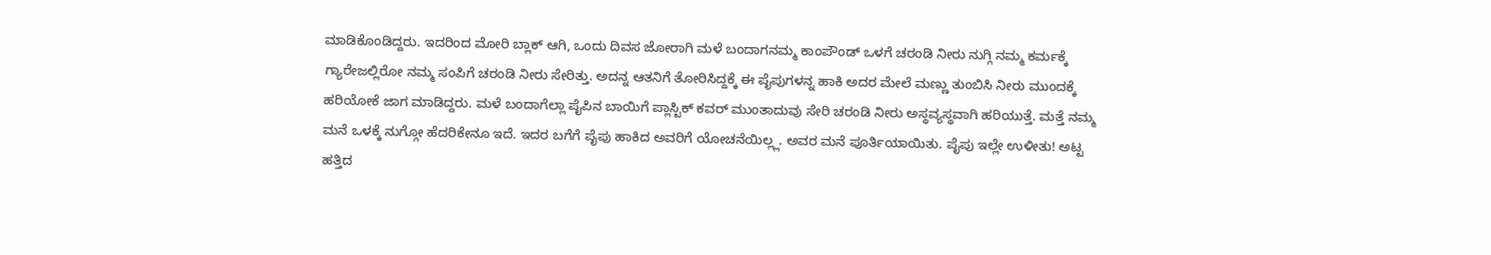ಮಾಡಿಕೊಂಡಿದ್ದರು. ಇದರಿಂದ ಮೋರಿ ಬ್ಲಾಕ್ ಆಗಿ, ಒಂದು ದಿವಸ ಜೋರಾಗಿ ಮಳೆ ಬಂದಾಗನಮ್ಮ ಕಾಂಪೌಂಡ್ ಒಳಗೆ ಚರಂಡಿ ನೀರು ನುಗ್ಗಿ ನಮ್ಮ ಕರ್ಮಕ್ಕೆ ಗ್ಯಾರೇಜಲ್ಲಿರೋ ನಮ್ಮ ಸಂಪಿಗೆ ಚರಂಡಿ ನೀರು ಸೇರಿತ್ತು. ಅದನ್ನ ಆತನಿಗೆ ತೋರಿಸಿದ್ದಕ್ಕೆ ಈ ಪೈಪುಗಳನ್ನ ಹಾಕಿ ಅದರ ಮೇಲೆ ಮಣ್ಣು ತುಂಬಿಸಿ ನೀರು ಮುಂದಕ್ಕೆ ಹರಿಯೋಕೆ ಜಾಗ ಮಾಡಿದ್ದರು. ಮಳೆ ಬಂದಾಗೆಲ್ಲಾ ಪೈಪಿನ ಬಾಯಿಗೆ ಪ್ಲಾಸ್ಟಿಕ್ ಕವರ್ ಮುಂತಾದುವು ಸೇರಿ ಚರಂಡಿ ನೀರು ಅಸ್ಥವ್ಯಸ್ಥವಾಗಿ ಹರಿಯುತ್ತೆ. ಮತ್ತೆ ನಮ್ಮ ಮನೆ ಒಳಕ್ಕೆ ನುಗ್ಗೋ ಹೆದರಿಕೇನೂ ಇದೆ. ಇದರ ಬಗೆಗೆ ಪೈಪು ಹಾಕಿದ ಅವರಿಗೆ ಯೋಚನೆಯಿಲ್ಲ್ಲ. ಅವರ ಮನೆ ಪೂರ್ತಿಯಾಯಿತು. ಪೈಪು ಇಲ್ಲೇ ಉಳೀತು! ಅಟ್ಟ ಹತ್ತಿದ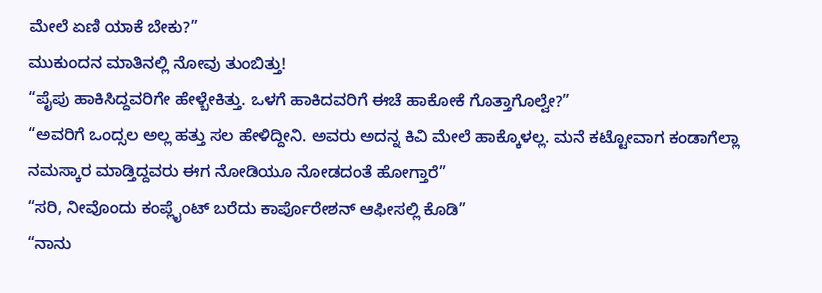ಮೇಲೆ ಏಣಿ ಯಾಕೆ ಬೇಕು?”
ಮುಕುಂದನ ಮಾತಿನಲ್ಲಿ ನೋವು ತುಂಬಿತ್ತು!
“ಪೈಪು ಹಾಕಿಸಿದ್ದವರಿಗೇ ಹೇಳ್ಬೇಕಿತ್ತು. ಒಳಗೆ ಹಾಕಿದವರಿಗೆ ಈಚೆ ಹಾಕೋಕೆ ಗೊತ್ತಾಗೊಲ್ವೇ?”
“ಅವರಿಗೆ ಒಂದ್ಸಲ ಅಲ್ಲ ಹತ್ತು ಸಲ ಹೇಳಿದ್ದೀನಿ. ಅವರು ಅದನ್ನ ಕಿವಿ ಮೇಲೆ ಹಾಕ್ಕೊಳಲ್ಲ. ಮನೆ ಕಟ್ಟೋವಾಗ ಕಂಡಾಗೆಲ್ಲಾ ನಮಸ್ಕಾರ ಮಾಡ್ತಿದ್ದವರು ಈಗ ನೋಡಿಯೂ ನೋಡದಂತೆ ಹೋಗ್ತಾರೆ”
“ಸರಿ, ನೀವೊಂದು ಕಂಪ್ಲೈಂಟ್ ಬರೆದು ಕಾರ್ಪೊರೇಶನ್ ಆಫೀಸಲ್ಲಿ ಕೊಡಿ”
“ನಾನು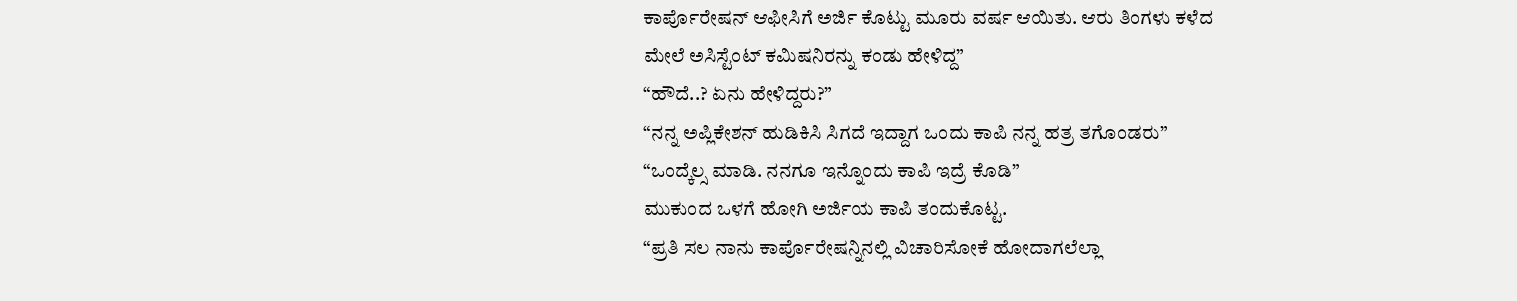ಕಾರ್ಪೊರೇಷನ್ ಆಫೀಸಿಗೆ ಅರ್ಜಿ ಕೊಟ್ಟು ಮೂರು ವರ್ಷ ಆಯಿತು. ಆರು ತಿಂಗಳು ಕಳೆದ ಮೇಲೆ ಅಸಿಸ್ಟೆಂಟ್ ಕಮಿಷನಿರನ್ನು ಕಂಡು ಹೇಳಿದ್ದ”
“ಹೌದೆ..? ಏನು ಹೇಳಿದ್ದರು?”
“ನನ್ನ ಅಪ್ಲಿಕೇಶನ್ ಹುಡಿಕಿಸಿ ಸಿಗದೆ ಇದ್ದಾಗ ಒಂದು ಕಾಪಿ ನನ್ನ ಹತ್ರ ತಗೊಂಡರು”
“ಒಂದ್ಕೆಲ್ಸ ಮಾಡಿ. ನನಗೂ ಇನ್ನೊಂದು ಕಾಪಿ ಇದ್ರೆ ಕೊಡಿ”
ಮುಕುಂದ ಒಳಗೆ ಹೋಗಿ ಅರ್ಜಿಯ ಕಾಪಿ ತಂದುಕೊಟ್ಟ.
“ಪ್ರತಿ ಸಲ ನಾನು ಕಾರ್ಪೊರೇಷನ್ನಿನಲ್ಲಿ ವಿಚಾರಿಸೋಕೆ ಹೋದಾಗಲೆಲ್ಲಾ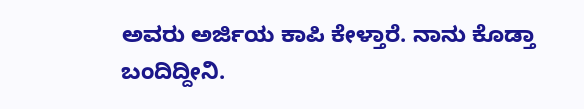ಅವರು ಅರ್ಜಿಯ ಕಾಪಿ ಕೇಳ್ತಾರೆ. ನಾನು ಕೊಡ್ತಾ ಬಂದಿದ್ದೀನಿ.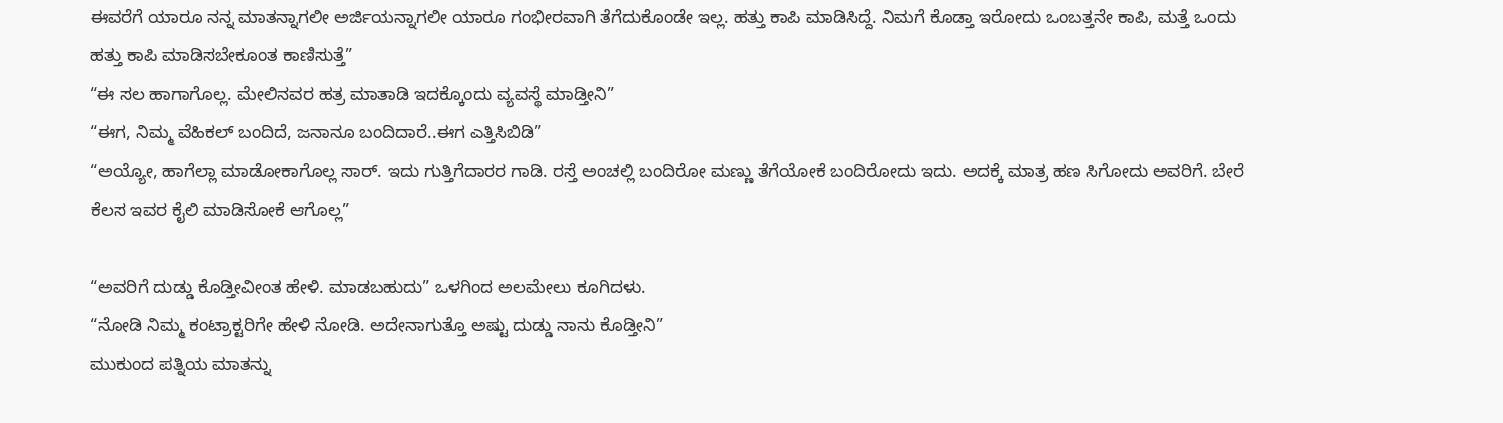ಈವರೆಗೆ ಯಾರೂ ನನ್ನ ಮಾತನ್ನಾಗಲೀ ಅರ್ಜಿಯನ್ನಾಗಲೀ ಯಾರೂ ಗಂಭೀರವಾಗಿ ತೆಗೆದುಕೊಂಡೇ ಇಲ್ಲ. ಹತ್ತು ಕಾಪಿ ಮಾಡಿಸಿದ್ದೆ. ನಿಮಗೆ ಕೊಡ್ತಾ ಇರೋದು ಒಂಬತ್ತನೇ ಕಾಪಿ, ಮತ್ತೆ ಒಂದು ಹತ್ತು ಕಾಪಿ ಮಾಡಿಸಬೇಕೂಂತ ಕಾಣಿಸುತ್ತೆ”
“ಈ ಸಲ ಹಾಗಾಗೊಲ್ಲ. ಮೇಲಿನವರ ಹತ್ರ ಮಾತಾಡಿ ಇದಕ್ಕೊಂದು ವ್ಯವಸ್ಥೆ ಮಾಡ್ತೀನಿ”
“ಈಗ, ನಿಮ್ಮ ವೆಹಿಕಲ್ ಬಂದಿದೆ, ಜನಾನೂ ಬಂದಿದಾರೆ..ಈಗ ಎತ್ತಿಸಿಬಿಡಿ”
“ಅಯ್ಯೋ, ಹಾಗೆಲ್ಲಾ ಮಾಡೋಕಾಗೊಲ್ಲ ಸಾರ್. ಇದು ಗುತ್ತಿಗೆದಾರರ ಗಾಡಿ. ರಸ್ತೆ ಅಂಚಲ್ಲಿ ಬಂದಿರೋ ಮಣ್ಣು ತೆಗೆಯೋಕೆ ಬಂದಿರೋದು ಇದು. ಅದಕ್ಕೆ ಮಾತ್ರ ಹಣ ಸಿಗೋದು ಅವರಿಗೆ. ಬೇರೆ ಕೆಲಸ ಇವರ ಕೈಲಿ ಮಾಡಿಸೋಕೆ ಆಗೊಲ್ಲ”

“ಅವರಿಗೆ ದುಡ್ಡು ಕೊಡ್ತೀವೀಂತ ಹೇಳಿ. ಮಾಡಬಹುದು” ಒಳಗಿಂದ ಅಲಮೇಲು ಕೂಗಿದಳು.
“ನೋಡಿ ನಿಮ್ಮ ಕಂಟ್ರಾಕ್ಟರಿಗೇ ಹೇಳಿ ನೋಡಿ. ಅದೇನಾಗುತ್ತೊ ಅಷ್ಟು ದುಡ್ಡು ನಾನು ಕೊಡ್ತೀನಿ”
ಮುಕುಂದ ಪತ್ನಿಯ ಮಾತನ್ನು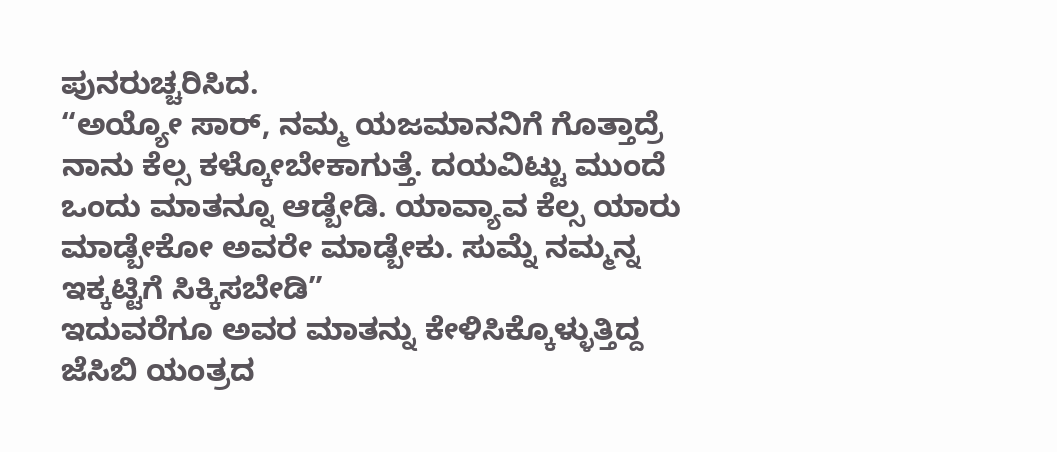ಪುನರುಚ್ಚರಿಸಿದ.
“ಅಯ್ಯೋ ಸಾರ್, ನಮ್ಮ ಯಜಮಾನನಿಗೆ ಗೊತ್ತಾದ್ರೆ ನಾನು ಕೆಲ್ಸ ಕಳ್ಕೋಬೇಕಾಗುತ್ತೆ. ದಯವಿಟ್ಟು ಮುಂದೆ ಒಂದು ಮಾತನ್ನೂ ಆಡ್ಬೇಡಿ. ಯಾವ್ಯಾವ ಕೆಲ್ಸ ಯಾರು ಮಾಡ್ಬೇಕೋ ಅವರೇ ಮಾಡ್ಬೇಕು. ಸುಮ್ನೆ ನಮ್ಮನ್ನ ಇಕ್ಕಟ್ಟಿಗೆ ಸಿಕ್ಕಿಸಬೇಡಿ”
ಇದುವರೆಗೂ ಅವರ ಮಾತನ್ನು ಕೇಳಿಸಿಕ್ಕೊಳ್ಳುತ್ತಿದ್ದ ಜೆಸಿಬಿ ಯಂತ್ರದ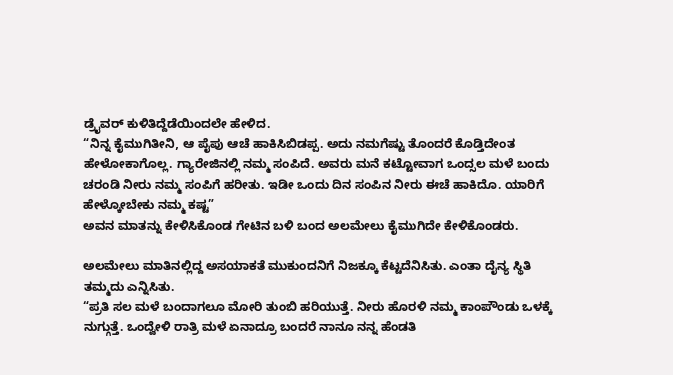ಡ್ರೈವರ್ ಕುಳಿತಿದ್ದೆಡೆಯಿಂದಲೇ ಹೇಳಿದ.
“ನಿನ್ನ ಕೈಮುಗಿತೀನಿ, ಆ ಪೈಪು ಆಚೆ ಹಾಕಿಸಿಬಿಡಪ್ಪ. ಅದು ನಮಗೆಷ್ಟು ತೊಂದರೆ ಕೊಡ್ತಿದೇಂತ ಹೇಳೋಕಾಗೊಲ್ಲ. ಗ್ಯಾರೇಜಿನಲ್ಲಿ ನಮ್ಮ ಸಂಪಿದೆ. ಅವರು ಮನೆ ಕಟ್ಟೋವಾಗ ಒಂದ್ಸಲ ಮಳೆ ಬಂದು ಚರಂಡಿ ನೀರು ನಮ್ಮ ಸಂಪಿಗೆ ಹರೀತು. ಇಡೀ ಒಂದು ದಿನ ಸಂಪಿನ ನೀರು ಈಚೆ ಹಾಕಿದೊ. ಯಾರಿಗೆ ಹೇಳ್ಕೋಬೇಕು ನಮ್ಮ ಕಷ್ಟ”
ಅವನ ಮಾತನ್ನು ಕೇಳಿಸಿಕೊಂಡ ಗೇಟಿನ ಬಳಿ ಬಂದ ಅಲಮೇಲು ಕೈಮುಗಿದೇ ಕೇಳಿಕೊಂಡರು.

ಅಲಮೇಲು ಮಾತಿನಲ್ಲಿದ್ದ ಅಸಯಾಕತೆ ಮುಕುಂದನಿಗೆ ನಿಜಕ್ಕೂ ಕೆಟ್ಟದೆನಿಸಿತು. ಎಂತಾ ದೈನ್ಯ ಸ್ಥಿತಿ ತಮ್ಮದು ಎನ್ನಿಸಿತು.
“ಪ್ರತಿ ಸಲ ಮಳೆ ಬಂದಾಗಲೂ ಮೋರಿ ತುಂಬಿ ಹರಿಯುತ್ತೆ. ನೀರು ಹೊರಳಿ ನಮ್ಮ ಕಾಂಪೌಂಡು ಒಳಕ್ಕೆ ನುಗ್ಗುತ್ತೆ. ಒಂದ್ವೇಳಿ ರಾತ್ರಿ ಮಳೆ ಏನಾದ್ರೂ ಬಂದರೆ ನಾನೂ ನನ್ನ ಹೆಂಡತಿ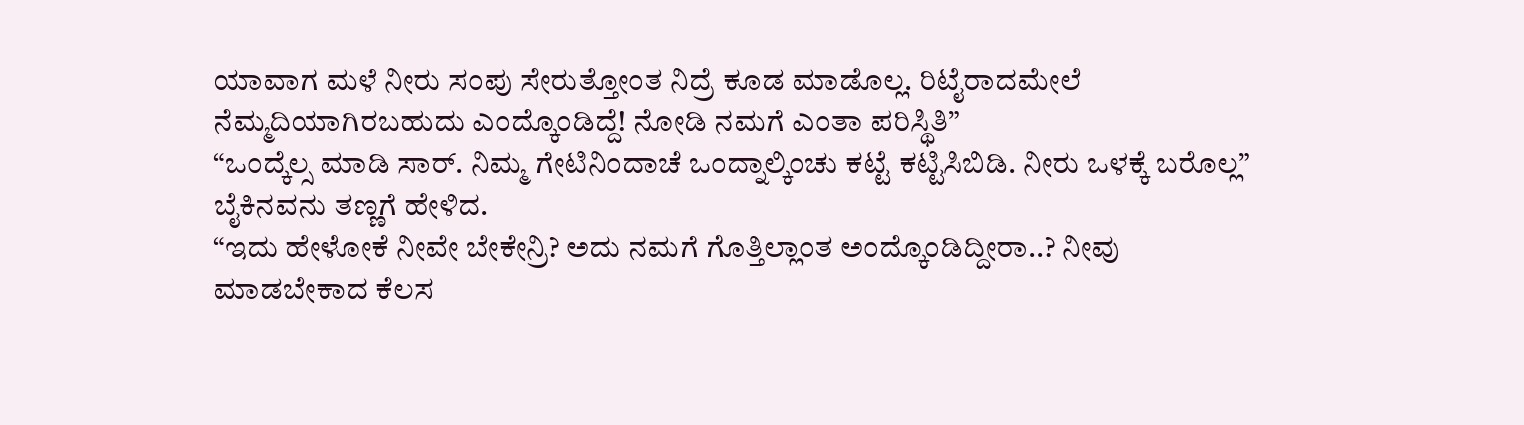ಯಾವಾಗ ಮಳೆ ನೀರು ಸಂಪು ಸೇರುತ್ತೋಂತ ನಿದ್ರೆ ಕೂಡ ಮಾಡೊಲ್ಲ. ರಿಟೈರಾದಮೇಲೆ ನೆಮ್ಮದಿಯಾಗಿರಬಹುದು ಎಂದ್ಕೊಂಡಿದ್ದೆ! ನೋಡಿ ನಮಗೆ ಎಂತಾ ಪರಿಸ್ಥಿತಿ”
“ಒಂದ್ಕೆಲ್ಸ ಮಾಡಿ ಸಾರ್. ನಿಮ್ಮ ಗೇಟಿನಿಂದಾಚೆ ಒಂದ್ನಾಲ್ಕಿಂಚು ಕಟ್ಟೆ ಕಟ್ಟಿಸಿಬಿಡಿ. ನೀರು ಒಳಕ್ಕೆ ಬರೊಲ್ಲ”
ಬೈಕಿನವನು ತಣ್ಣಗೆ ಹೇಳಿದ.
“ಇದು ಹೇಳೋಕೆ ನೀವೇ ಬೇಕೇನ್ರಿ? ಅದು ನಮಗೆ ಗೊತ್ತಿಲ್ಲಾಂತ ಅಂದ್ಕೊಂಡಿದ್ದೀರಾ..? ನೀವು ಮಾಡಬೇಕಾದ ಕೆಲಸ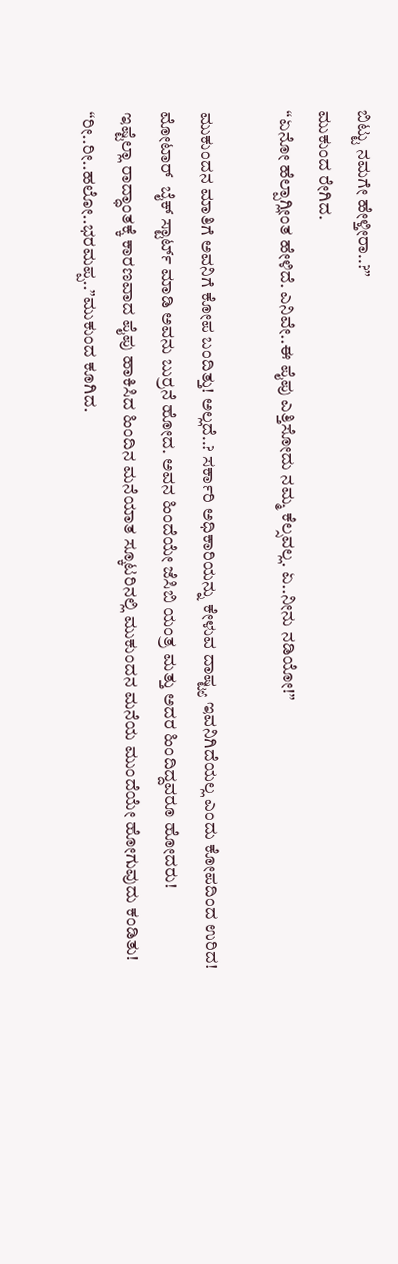ಬಿಟ್ಟು ನಮಗೇ ಹೇಳ್ತೀರಾ..?”
ಮುಕುಂದ ರೇಗಿದ.
“ಏನೋ ಹೆಲ್ಪಾಗ್ಲೀಂತ ಹೇಳಿದೆ. ಎನಿವೇ..ಈ ಪೈಪು ಎತ್ತಿಸೋದು ನಮ್ಮ ಕೆಲ್ಸವಲ್ಲ. ಏ..ನೀನು ನಡಿಯೋ!”

ಮುಕುಂದನ ಮಾತಿಗೆ ಅವನಿಗೆ ಕೋಪ ಬಂದಿತ್ತು! ಅಲ್ಲದೆ..? ಸರ್ಕಾರಿ ಅಧಿಕಾರಿಯನ್ನು ಕೇಳುವ ದಾಷ್ಟ್ಯ ಇವನಿಗಿದೆಯಲ್ಲ ಎಂದು ಕೋಪದಿಂದ ಉರಿದ! ಮೋಟಾರ್  ಬೈಕ್ ಸ್ಟಾರ್ಟ್ ಮಾಡಿ ಅವನು ಬುರ್ರನೆ ಹೋದ. ಅವನ ಹಿಂದೆಯೇ ಜೆಸಿಬಿ ಯಂತ್ರ ಮತ್ತು ಅದರ ಹಿಂದಿದ್ದವರೂ ಹೋದರು!
ಇಷ್ಟೆಲ್ಲಾ ರಾದ್ಧಾಂತಕ್ಕೆ ಕಾರಣವಾದ ಪೈಪು ಹಾಕಿಸಿದ ಹಿಂದಿನ ಮನೆಯಾತ ಸ್ಕೂಟರಿನಲ್ಲಿ ಮುಕುಂದನ ಮನೆಯ ಮುಂದೆಯೇ ಹೋಗುವುದು ಕಂಡಿತು!
“ರೀ..ರೀ..ಹಲೋ..ಭರಮಪ್ಪ..”ಮುಕುಂದ ಕೂಗಿದ.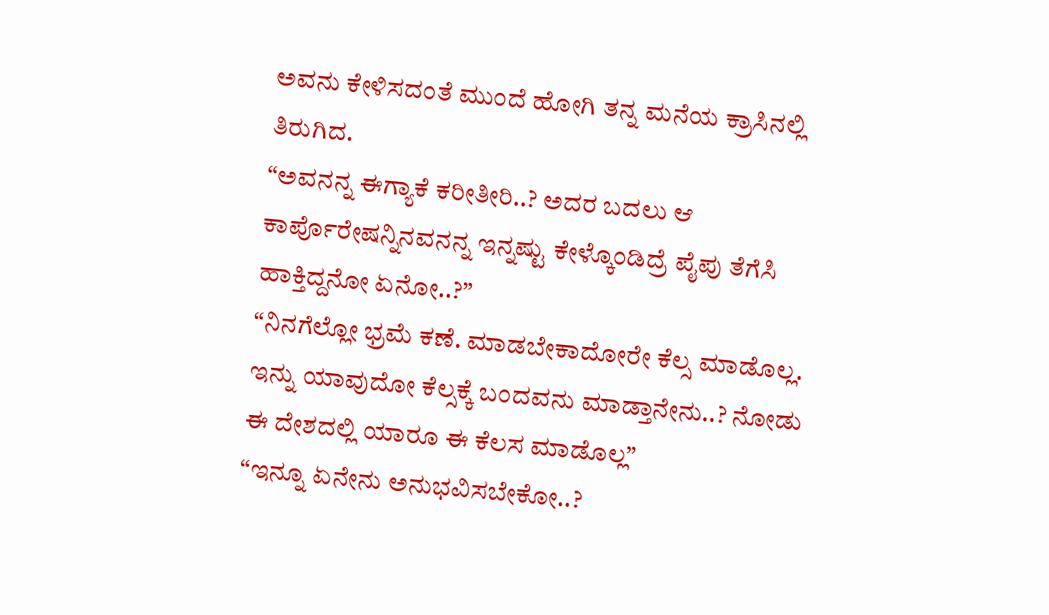ಅವನು ಕೇಳಿಸದಂತೆ ಮುಂದೆ ಹೋಗಿ ತನ್ನ ಮನೆಯ ಕ್ರಾಸಿನಲ್ಲಿ ತಿರುಗಿದ.
“ಅವನನ್ನ ಈಗ್ಯಾಕೆ ಕರೀತೀರಿ..? ಅದರ ಬದಲು ಆ ಕಾರ್ಪೊರೇಷನ್ನಿನವನನ್ನ ಇನ್ನಷ್ಟು ಕೇಳ್ಕೊಂಡಿದ್ರೆ ಪೈಪು ತೆಗೆಸಿ ಹಾಕ್ತಿದ್ದನೋ ಏನೋ..?”
“ನಿನಗೆಲ್ಲೋ ಭ್ರಮೆ ಕಣೆ. ಮಾಡಬೇಕಾದೋರೇ ಕೆಲ್ಸ ಮಾಡೊಲ್ಲ. ಇನ್ನು ಯಾವುದೋ ಕೆಲ್ಸಕ್ಕೆ ಬಂದವನು ಮಾಡ್ತಾನೇನು..? ನೋಡು ಈ ದೇಶದಲ್ಲಿ ಯಾರೂ ಈ ಕೆಲಸ ಮಾಡೊಲ್ಲ”
“ಇನ್ನೂ ಏನೇನು ಅನುಭವಿಸಬೇಕೋ..?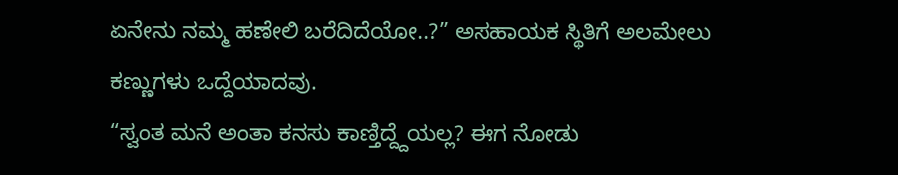ಏನೇನು ನಮ್ಮ ಹಣೇಲಿ ಬರೆದಿದೆಯೋ..?” ಅಸಹಾಯಕ ಸ್ಥಿತಿಗೆ ಅಲಮೇಲು ಕಣ್ಣುಗಳು ಒದ್ದೆಯಾದವು.
“ಸ್ವಂತ ಮನೆ ಅಂತಾ ಕನಸು ಕಾಣ್ತಿದ್ದ್ದೆಯಲ್ಲ? ಈಗ ನೋಡು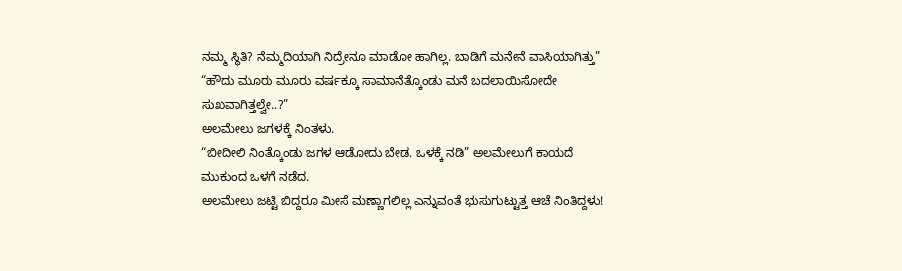ನಮ್ಮ ಸ್ಥಿತಿ? ನೆಮ್ಮದಿಯಾಗಿ ನಿದ್ರೇನೂ ಮಾಡೋ ಹಾಗಿಲ್ಲ. ಬಾಡಿಗೆ ಮನೇನೆ ವಾಸಿಯಾಗಿತ್ತು”
“ಹೌದು ಮೂರು ಮೂರು ವರ್ಷಕ್ಕೂ ಸಾಮಾನೆತ್ಕೊಂಡು ಮನೆ ಬದಲಾಯಿಸೋದೇ ಸುಖವಾಗಿತ್ತಲ್ವೇ..?”
ಅಲಮೇಲು ಜಗಳಕ್ಕೆ ನಿಂತಳು.
“ಬೀದೀಲಿ ನಿಂತ್ಕೊಂಡು ಜಗಳ ಆಡೋದು ಬೇಡ. ಒಳಕ್ಕೆ ನಡಿ” ಅಲಮೇಲುಗೆ ಕಾಯದೆ ಮುಕುಂದ ಒಳಗೆ ನಡೆದ.
ಅಲಮೇಲು ಜಟ್ಟಿ ಬಿದ್ದರೂ ಮೀಸೆ ಮಣ್ಣಾಗಲಿಲ್ಲ ಎನ್ನುವಂತೆ ಭುಸುಗುಟ್ಟುತ್ತ ಆಚೆ ನಿಂತಿದ್ದಳು!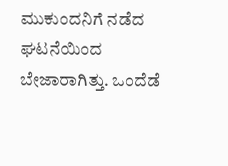ಮುಕುಂದನಿಗೆ ನಡೆದ ಘಟನೆಯಿಂದ ಬೇಜಾರಾಗಿತ್ತು. ಒಂದೆಡೆ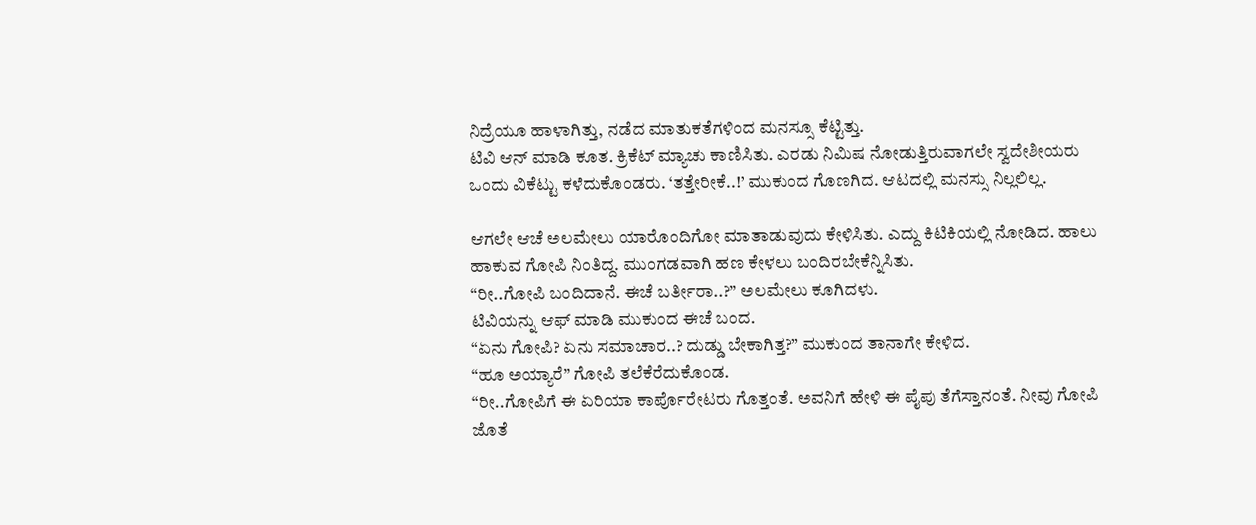ನಿದ್ರೆಯೂ ಹಾಳಾಗಿತ್ತು, ನಡೆದ ಮಾತುಕತೆಗಳಿಂದ ಮನಸ್ಸೂ ಕೆಟ್ಟಿತ್ತು.
ಟಿವಿ ಆನ್ ಮಾಡಿ ಕೂತ. ಕ್ರಿಕೆಟ್ ಮ್ಯಾಚು ಕಾಣಿಸಿತು. ಎರಡು ನಿಮಿಷ ನೋಡುತ್ತಿರುವಾಗಲೇ ಸ್ವದೇಶೀಯರು ಒಂದು ವಿಕೆಟ್ಟು ಕಳೆದುಕೊಂಡರು. ‘ತತ್ತೇರೀಕೆ..!’ ಮುಕುಂದ ಗೊಣಗಿದ. ಆಟದಲ್ಲಿ ಮನಸ್ಸು ನಿಲ್ಲಲಿಲ್ಲ.

ಆಗಲೇ ಆಚೆ ಅಲಮೇಲು ಯಾರೊಂದಿಗೋ ಮಾತಾಡುವುದು ಕೇಳಿಸಿತು. ಎದ್ದು ಕಿಟಿಕಿಯಲ್ಲಿ ನೋಡಿದ. ಹಾಲು ಹಾಕುವ ಗೋಪಿ ನಿಂತಿದ್ದ. ಮುಂಗಡವಾಗಿ ಹಣ ಕೇಳಲು ಬಂದಿರಬೇಕೆನ್ನಿಸಿತು.
“ರೀ..ಗೋಪಿ ಬಂದಿದಾನೆ. ಈಚೆ ಬರ್ತೀರಾ..?” ಅಲಮೇಲು ಕೂಗಿದಳು.
ಟಿವಿಯನ್ನು ಆಫ್ ಮಾಡಿ ಮುಕುಂದ ಈಚೆ ಬಂದ.
“ಏನು ಗೋಪಿ? ಏನು ಸಮಾಚಾರ..? ದುಡ್ಡು ಬೇಕಾಗಿತ್ತ?” ಮುಕುಂದ ತಾನಾಗೇ ಕೇಳಿದ.
“ಹೂ ಅಯ್ಯಾರೆ” ಗೋಪಿ ತಲೆಕೆರೆದುಕೊಂಡ.
“ರೀ..ಗೋಪಿಗೆ ಈ ಏರಿಯಾ ಕಾರ್ಪೊರೇಟರು ಗೊತ್ತಂತೆ. ಅವನಿಗೆ ಹೇಳಿ ಈ ಪೈಪು ತೆಗೆಸ್ತಾನಂತೆ. ನೀವು ಗೋಪಿ ಜೊತೆ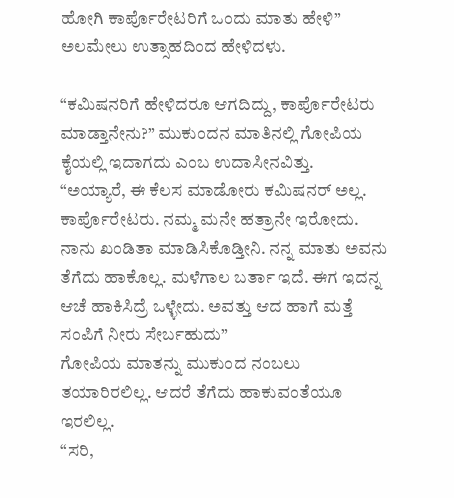ಹೋಗಿ ಕಾರ್ಪೊರೇಟರಿಗೆ ಒಂದು ಮಾತು ಹೇಳಿ”
ಅಲಮೇಲು ಉತ್ಸಾಹದಿಂದ ಹೇಳಿದಳು.

“ಕಮಿಷನರಿಗೆ ಹೇಳಿದರೂ ಆಗದಿದ್ದು, ಕಾರ್ಪೊರೇಟರು ಮಾಡ್ತಾನೇನು?” ಮುಕುಂದನ ಮಾತಿನಲ್ಲಿ ಗೋಪಿಯ ಕೈಯಲ್ಲಿ ಇದಾಗದು ಎಂಬ ಉದಾಸೀನವಿತ್ತು.
“ಅಯ್ಯಾರೆ, ಈ ಕೆಲಸ ಮಾಡೋರು ಕಮಿಷನರ್ ಅಲ್ಲ. ಕಾರ್ಪೊರೇಟರು. ನಮ್ಮ ಮನೇ ಹತ್ರಾನೇ ಇರೋದು. ನಾನು ಖಂಡಿತಾ ಮಾಡಿಸಿಕೊಡ್ತೀನಿ. ನನ್ನ ಮಾತು ಅವನು ತೆಗೆದು ಹಾಕೊಲ್ಲ. ಮಳೆಗಾಲ ಬರ್ತಾ ಇದೆ. ಈಗ ಇದನ್ನ ಆಚೆ ಹಾಕಿಸಿದ್ರೆ ಒಳ್ಳೇದು. ಅವತ್ತು ಆದ ಹಾಗೆ ಮತ್ತೆ ಸಂಪಿಗೆ ನೀರು ಸೇರ್ಬಹುದು”
ಗೋಪಿಯ ಮಾತನ್ನು ಮುಕುಂದ ನಂಬಲು ತಯಾರಿರಲಿಲ್ಲ. ಆದರೆ ತೆಗೆದು ಹಾಕುವಂತೆಯೂ ಇರಲಿಲ್ಲ.
“ಸರಿ,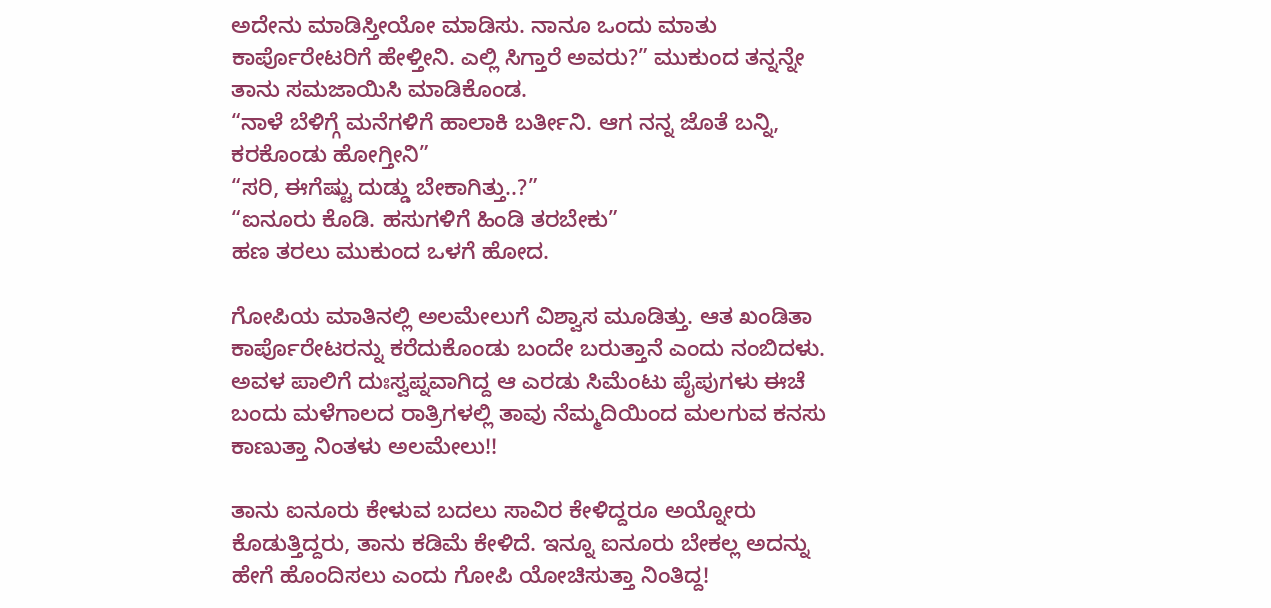ಅದೇನು ಮಾಡಿಸ್ತೀಯೋ ಮಾಡಿಸು. ನಾನೂ ಒಂದು ಮಾತು ಕಾರ್ಪೊರೇಟರಿಗೆ ಹೇಳ್ತೀನಿ. ಎಲ್ಲಿ ಸಿಗ್ತಾರೆ ಅವರು?” ಮುಕುಂದ ತನ್ನನ್ನೇ ತಾನು ಸಮಜಾಯಿಸಿ ಮಾಡಿಕೊಂಡ.
“ನಾಳೆ ಬೆಳಿಗ್ಗೆ ಮನೆಗಳಿಗೆ ಹಾಲಾಕಿ ಬರ್ತೀನಿ. ಆಗ ನನ್ನ ಜೊತೆ ಬನ್ನಿ, ಕರಕೊಂಡು ಹೋಗ್ತೀನಿ”
“ಸರಿ, ಈಗೆಷ್ಟು ದುಡ್ಡು ಬೇಕಾಗಿತ್ತು..?”
“ಐನೂರು ಕೊಡಿ. ಹಸುಗಳಿಗೆ ಹಿಂಡಿ ತರಬೇಕು”
ಹಣ ತರಲು ಮುಕುಂದ ಒಳಗೆ ಹೋದ.

ಗೋಪಿಯ ಮಾತಿನಲ್ಲಿ ಅಲಮೇಲುಗೆ ವಿಶ್ವಾಸ ಮೂಡಿತ್ತು. ಆತ ಖಂಡಿತಾ ಕಾರ್ಪೊರೇಟರನ್ನು ಕರೆದುಕೊಂಡು ಬಂದೇ ಬರುತ್ತಾನೆ ಎಂದು ನಂಬಿದಳು. ಅವಳ ಪಾಲಿಗೆ ದುಃಸ್ವಪ್ನವಾಗಿದ್ದ ಆ ಎರಡು ಸಿಮೆಂಟು ಪೈಪುಗಳು ಈಚೆ ಬಂದು ಮಳೆಗಾಲದ ರಾತ್ರಿಗಳಲ್ಲಿ ತಾವು ನೆಮ್ಮದಿಯಿಂದ ಮಲಗುವ ಕನಸು ಕಾಣುತ್ತಾ ನಿಂತಳು ಅಲಮೇಲು!!

ತಾನು ಐನೂರು ಕೇಳುವ ಬದಲು ಸಾವಿರ ಕೇಳಿದ್ದರೂ ಅಯ್ನೋರು ಕೊಡುತ್ತಿದ್ದರು, ತಾನು ಕಡಿಮೆ ಕೇಳಿದೆ. ಇನ್ನೂ ಐನೂರು ಬೇಕಲ್ಲ ಅದನ್ನು ಹೇಗೆ ಹೊಂದಿಸಲು ಎಂದು ಗೋಪಿ ಯೋಚಿಸುತ್ತಾ ನಿಂತಿದ್ದ!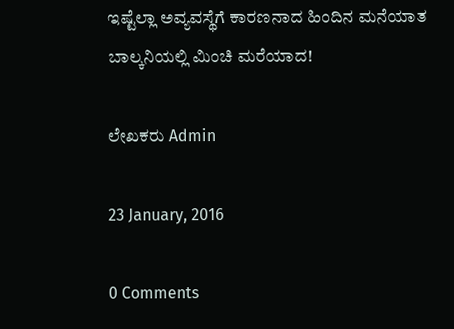ಇಷ್ಟೆಲ್ಲಾ ಅವ್ಯವಸ್ಥೆಗೆ ಕಾರಣನಾದ ಹಿಂದಿನ ಮನೆಯಾತ ಬಾಲ್ಕನಿಯಲ್ಲಿ ಮಿಂಚಿ ಮರೆಯಾದ!

ಲೇಖಕರು Admin

23 January, 2016

0 Comments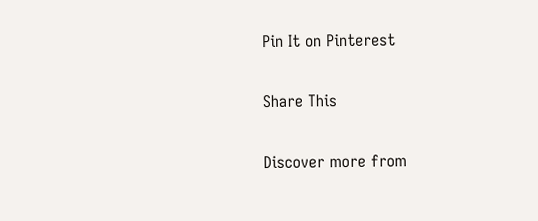Pin It on Pinterest

Share This

Discover more from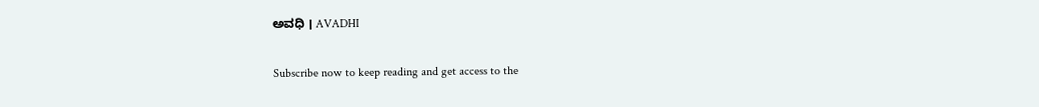ಅವಧಿ । AVADHI

Subscribe now to keep reading and get access to the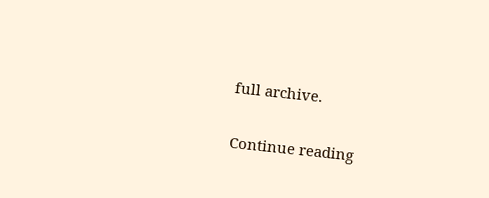full archive.

Continue reading